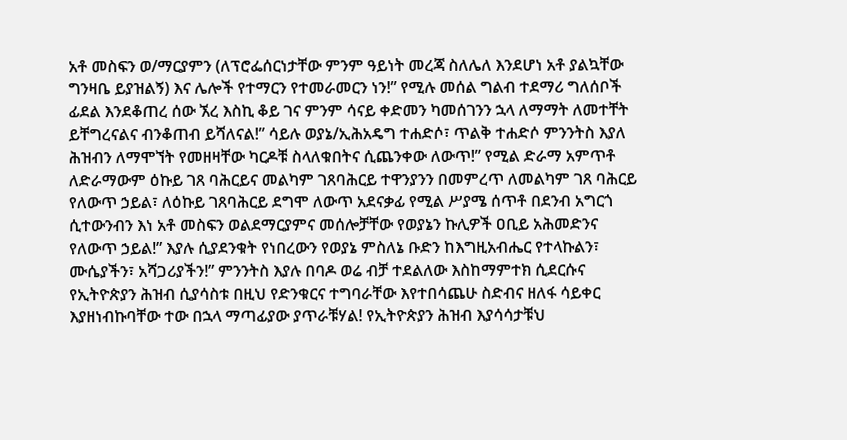አቶ መስፍን ወ/ማርያምን (ለፕሮፌሰርነታቸው ምንም ዓይነት መረጃ ስለሌለ እንደሆነ አቶ ያልኳቸው ግንዛቤ ይያዝልኝ) እና ሌሎች የተማርን የተመራመርን ነን!” የሚሉ መሰል ግልብ ተደማሪ ግለሰቦች ፊደል እንደቆጠረ ሰው ኧረ እስኪ ቆይ ገና ምንም ሳናይ ቀድመን ካመሰገንን ኋላ ለማማት ለመተቸት ይቸግረናልና ብንቆጠብ ይሻለናል!” ሳይሉ ወያኔ/ኢሕአዴግ ተሐድሶ፣ ጥልቅ ተሐድሶ ምንንትስ እያለ ሕዝብን ለማሞኘት የመዘዛቸው ካርዶቹ ስላለቁበትና ሲጨንቀው ለውጥ!” የሚል ድራማ አምጥቶ ለድራማውም ዕኩይ ገጸ ባሕርይና መልካም ገጸባሕርይ ተዋንያንን በመምረጥ ለመልካም ገጸ ባሕርይ የለውጥ ኃይል፣ ለዕኩይ ገጸባሕርይ ደግሞ ለውጥ አደናቃፊ የሚል ሥያሜ ሰጥቶ በደንብ አግርጎ ሲተውንብን እነ አቶ መስፍን ወልደማርያምና መሰሎቻቸው የወያኔን ኩሊዎች ዐቢይ አሕመድንና የለውጥ ኃይል!” እያሉ ሲያደንቁት የነበረውን የወያኔ ምስለኔ ቡድን ከእግዚአብሔር የተላኩልን፣ ሙሴያችን፣ አሻጋሪያችን!” ምንንትስ እያሉ በባዶ ወሬ ብቻ ተደልለው እስከማምተክ ሲደርሱና የኢትዮጵያን ሕዝብ ሲያሳስቱ በዚህ የድንቁርና ተግባራቸው እየተበሳጨሁ ስድብና ዘለፋ ሳይቀር እያዘነብኩባቸው ተው በኋላ ማጣፊያው ያጥራቹሃል! የኢትዮጵያን ሕዝብ እያሳሳታቹህ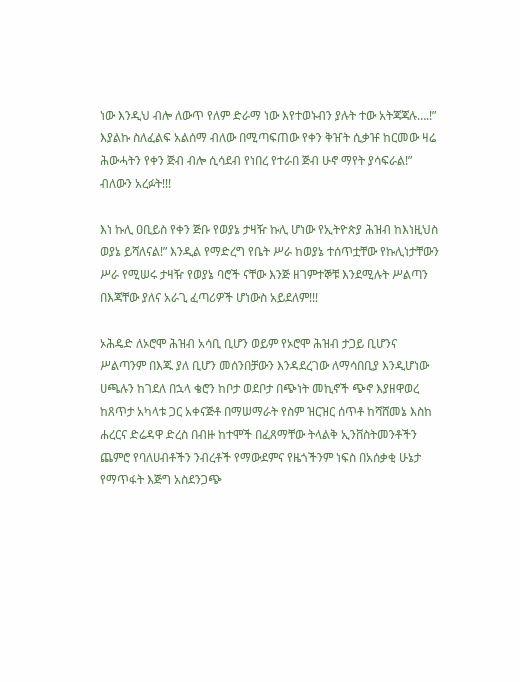ነው እንዲህ ብሎ ለውጥ የለም ድራማ ነው እየተወኑብን ያሉት ተው አትጃጃሉ….!” እያልኩ ስለፈልፍ አልሰማ ብለው በሚጣፍጠው የቀን ቅዠት ሲቃዡ ከርመው ዛሬ ሕውሓትን የቀን ጅብ ብሎ ሲሳደብ የነበረ የተራበ ጅብ ሁኖ ማየት ያሳፍራል!” ብለውን አረፉት!!!

እነ ኩሊ ዐቢይስ የቀን ጅቡ የወያኔ ታዛዥ ኩሊ ሆነው የኢትዮጵያ ሕዝብ ከእነዚህስ ወያኔ ይሻለናል!” እንዲል የማድረግ የቤት ሥራ ከወያኔ ተሰጥቷቸው የኩሊነታቸውን ሥራ የሚሠሩ ታዛዥ የወያኔ ባሮች ናቸው እንጅ ዘገምተኞቹ እንደሚሉት ሥልጣን በእጃቸው ያለና አራጊ ፈጣሪዎች ሆነውስ አይደለም!!!

ኦሕዴድ ለኦሮሞ ሕዝብ አሳቢ ቢሆን ወይም የኦሮሞ ሕዝብ ታጋይ ቢሆንና ሥልጣንም በእጁ ያለ ቢሆን መሰንበቻውን እንዳደረገው ለማሳበቢያ እንዲሆነው ሀጫሉን ከገደለ በኋላ ቄሮን ከቦታ ወደቦታ በጭነት መኪኖች ጭኖ እያዘዋወረ ከጸጥታ አካላቱ ጋር አቀናጅቶ በማሠማራት የስም ዝርዝር ሰጥቶ ከሻሸመኔ እስከ ሐረርና ድሬዳዋ ድረስ በብዙ ከተሞች በፈጸማቸው ትላልቅ ኢንቨስትመንቶችን ጨምሮ የባለሀብቶችን ንብረቶች የማውደምና የዜጎችንም ነፍስ በአሰቃቂ ሁኔታ የማጥፋት እጅግ አስደንጋጭ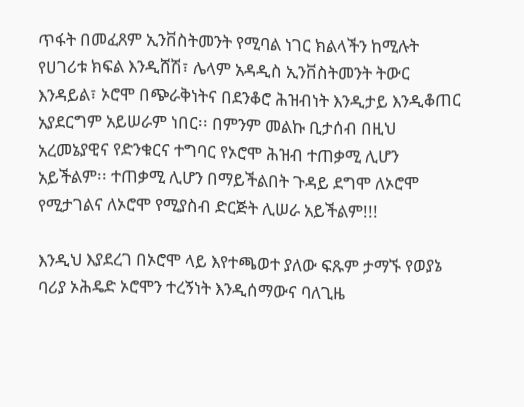ጥፋት በመፈጸም ኢንቨስትመንት የሚባል ነገር ክልላችን ከሚሉት የሀገሪቱ ክፍል እንዲሸሽ፣ ሌላም አዳዲስ ኢንቨስትመንት ትውር እንዳይል፣ ኦሮሞ በጭራቅነትና በደንቆሮ ሕዝብነት እንዲታይ እንዲቆጠር አያደርግም አይሠራም ነበር፡፡ በምንም መልኩ ቢታሰብ በዚህ አረመኔያዊና የድንቁርና ተግባር የኦሮሞ ሕዝብ ተጠቃሚ ሊሆን አይችልም፡፡ ተጠቃሚ ሊሆን በማይችልበት ጉዳይ ደግሞ ለኦሮሞ የሚታገልና ለኦሮሞ የሚያስብ ድርጅት ሊሠራ አይችልም!!!

እንዲህ እያደረገ በኦሮሞ ላይ እየተጫወተ ያለው ፍጹም ታማኙ የወያኔ ባሪያ ኦሕዴድ ኦሮሞን ተረኝነት እንዲሰማውና ባለጊዜ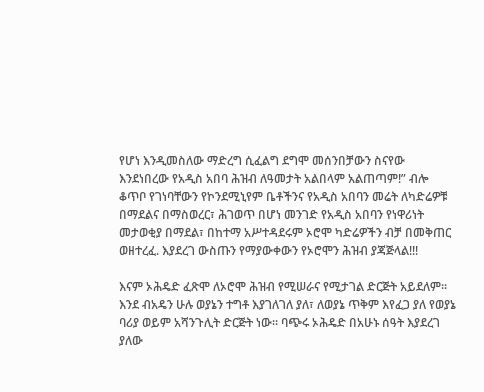የሆነ እንዲመስለው ማድረግ ሲፈልግ ደግሞ መሰንበቻውን ስናየው እንደነበረው የአዲስ አበባ ሕዝብ ለዓመታት አልበላም አልጠጣም!” ብሎ ቆጥቦ የገነባቸውን የኮንደሚኒየም ቤቶችንና የአዲስ አበባን መሬት ለካድሬዎቹ በማደልና በማስወረር፣ ሕገወጥ በሆነ መንገድ የአዲስ አበባን የነዋሪነት መታወቂያ በማደል፣ በከተማ አሥተዳደሩም ኦሮሞ ካድሬዎችን ብቻ በመቅጠር ወዘተረፈ. እያደረገ ውስጡን የማያውቀውን የኦሮሞን ሕዝብ ያጃጅላል!!!

እናም ኦሕዴድ ፈጽሞ ለኦሮሞ ሕዝብ የሚሠራና የሚታገል ድርጅት አይደለም፡፡ እንደ ብአዴን ሁሉ ወያኔን ተግቶ እያገለገለ ያለ፣ ለወያኔ ጥቅም እየፈጋ ያለ የወያኔ ባሪያ ወይም አሻንጉሊት ድርጅት ነው፡፡ ባጭሩ ኦሕዴድ በአሁኑ ሰዓት እያደረገ ያለው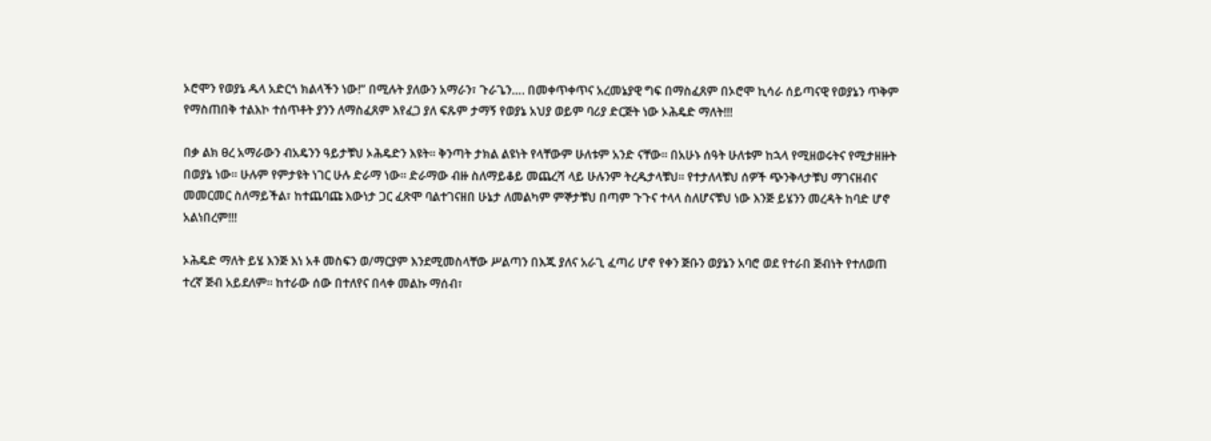ኦሮሞን የወያኔ ዱላ አድርጎ ክልላችን ነው!” በሚሉት ያለውን አማራን፣ ጉራጌን…. በመቀጥቀጥና አረመኔያዊ ግፍ በማስፈጸም በኦሮሞ ኪሳራ ሰይጣናዊ የወያኔን ጥቅም የማስጠበቅ ተልእኮ ተሰጥቶት ያንን ለማስፈጸም እየፈጋ ያለ ፍጹም ታማኝ የወያኔ አህያ ወይም ባሪያ ድርጅት ነው ኦሕዴድ ማለት!!!

በቃ ልክ ፀረ አማራውን ብአዴንን ዓይታቹህ ኦሕዴድን እዩት፡፡ ቅንጣት ታክል ልዩነት የላቸውም ሁለቱም አንድ ናቸው፡፡ በአሁኑ ሰዓት ሁለቱም ከኋላ የሚዘወሩትና የሚታዘዙት በወያኔ ነው፡፡ ሁሉም የምታዩት ነገር ሁሉ ድራማ ነው፡፡ ድራማው ብዙ ስለማይቆይ መጨረሻ ላይ ሁሉንም ትረዱታላቹህ፡፡ የተታለላቹህ ሰዎች ጭንቅላታቹህ ማገናዘብና መመርመር ስለማይችል፣ ከተጨባጩ እውነታ ጋር ፈጽሞ ባልተገናዘበ ሁኔታ ለመልካም ምኞታቹህ በጣም ጉጉና ተላላ ስለሆናቹህ ነው እንጅ ይሄንን መረዳት ከባድ ሆኖ አልነበረም!!!

ኦሕዴድ ማለት ይሄ እንጅ እነ አቶ መስፍን ወ/ማርያም እንደሚመስላቸው ሥልጣን በእጁ ያለና አራጊ ፈጣሪ ሆኖ የቀን ጅቡን ወያኔን አባሮ ወደ የተራበ ጅብነት የተለወጠ ተረኛ ጅብ አይደለም፡፡ ከተራው ሰው በተለየና በላቀ መልኩ ማሰብ፣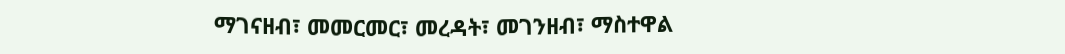ማገናዘብ፣ መመርመር፣ መረዳት፣ መገንዘብ፣ ማስተዋል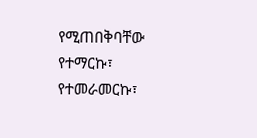የሚጠበቅባቸው የተማርኩ፣ የተመራመርኩ፣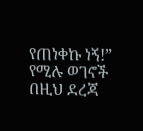የጠነቀኩ ነኝ!” የሚሉ ወገኖች በዚህ ደረጃ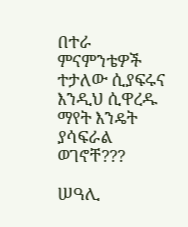በተራ ምናምንቴዎች ተታለው ሲያፍሩና እንዲህ ሲዋረዱ ማየት እንዴት ያሳፍራል ወገኖቸ???

ሠዓሊ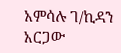አምሳሉ ገ/ኪዳን አርጋው